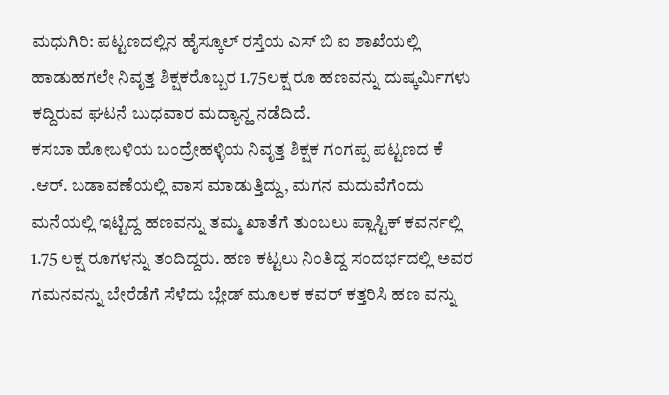ಮಧುಗಿರಿ: ಪಟ್ಟಣದಲ್ಲಿನ ಹೈಸ್ಕೂಲ್ ರಸ್ತೆಯ ಎಸ್ ಬಿ ಐ ಶಾಖೆಯಲ್ಲಿ ಹಾಡುಹಗಲೇ ನಿವೃತ್ತ ಶಿಕ್ಷಕರೊಬ್ಬರ 1.75ಲಕ್ಷ ರೂ ಹಣವನ್ನು ದುಷ್ಕರ್ಮಿಗಳು ಕದ್ದಿರುವ ಘಟನೆ ಬುಧವಾರ ಮದ್ಯಾನ್ಹ ನಡೆದಿದೆ.
ಕಸಬಾ ಹೋಬಳಿಯ ಬಂದ್ರೇಹಳ್ಳಿಯ ನಿವೃತ್ತ ಶಿಕ್ಷಕ ಗಂಗಪ್ಪ ಪಟ್ಟಣದ ಕೆ .ಆರ್. ಬಡಾವಣೆಯಲ್ಲಿ ವಾಸ ಮಾಡುತ್ತಿದ್ದು, ಮಗನ ಮದುವೆಗೆಂದು ಮನೆಯಲ್ಲಿ ಇಟ್ಟಿದ್ದ ಹಣವನ್ನು ತಮ್ಮ ಖಾತೆಗೆ ತುಂಬಲು ಪ್ಲಾಸ್ಟಿಕ್ ಕವರ್ನಲ್ಲಿ 1.75 ಲಕ್ಷ ರೂಗಳನ್ನು ತಂದಿದ್ದರು. ಹಣ ಕಟ್ಟಲು ನಿಂತಿದ್ದ ಸಂದರ್ಭದಲ್ಲಿ ಅವರ ಗಮನವನ್ನು ಬೇರೆಡೆಗೆ ಸೆಳೆದು ಬ್ಲೇಡ್ ಮೂಲಕ ಕವರ್ ಕತ್ತರಿಸಿ ಹಣ ವನ್ನು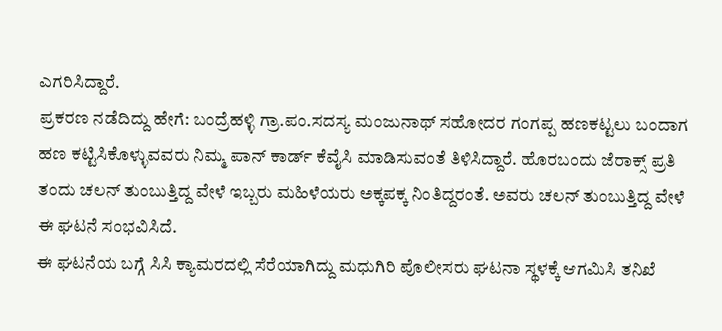ಎಗರಿಸಿದ್ದಾರೆ.
ಪ್ರಕರಣ ನಡೆದಿದ್ದು ಹೇಗೆ: ಬಂದ್ರೆಹಳ್ಳಿ ಗ್ರಾ.ಪಂ.ಸದಸ್ಯ ಮಂಜುನಾಥ್ ಸಹೋದರ ಗಂಗಪ್ಪ ಹಣಕಟ್ಟಲು ಬಂದಾಗ ಹಣ ಕಟ್ಟಿಸಿಕೊಳ್ಳುವವರು ನಿಮ್ಮ ಪಾನ್ ಕಾರ್ಡ್ ಕೆವೈಸಿ ಮಾಡಿಸುವಂತೆ ತಿಳಿಸಿದ್ದಾರೆ. ಹೊರಬಂದು ಜೆರಾಕ್ಸ್ ಪ್ರತಿ ತಂದು ಚಲನ್ ತುಂಬುತ್ತಿದ್ದ ವೇಳೆ ಇಬ್ಬರು ಮಹಿಳೆಯರು ಅಕ್ಕಪಕ್ಕ ನಿಂತಿದ್ದರಂತೆ. ಅವರು ಚಲನ್ ತುಂಬುತ್ತಿದ್ದ ವೇಳೆ ಈ ಘಟನೆ ಸಂಭವಿಸಿದೆ.
ಈ ಘಟನೆಯ ಬಗ್ಗೆ ಸಿಸಿ ಕ್ಯಾಮರದಲ್ಲಿ ಸೆರೆಯಾಗಿದ್ದು ಮಧುಗಿರಿ ಪೊಲೀಸರು ಘಟನಾ ಸ್ಥಳಕ್ಕೆ ಆಗಮಿಸಿ ತನಿಖೆ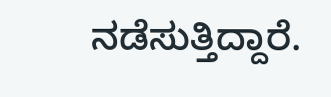ನಡೆಸುತ್ತಿದ್ದಾರೆ.